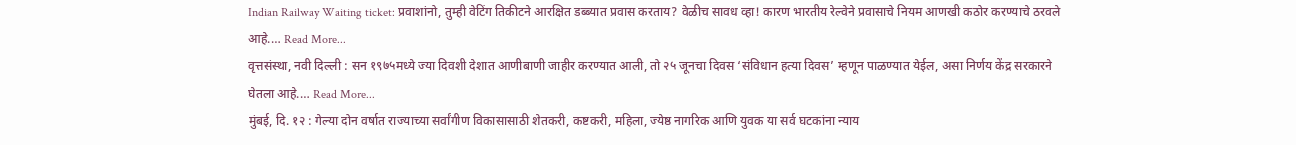Indian Railway Waiting ticket: प्रवाशांनो, तुम्ही वेटिंग तिकीटने आरक्षित डब्ब्यात प्रवास करताय? वेळीच सावध व्हा! कारण भारतीय रेल्वेने प्रवासाचे नियम आणखी कठोर करण्याचे ठरवले आहे.… Read More...
वृत्तसंस्था, नवी दिल्ली : सन १९७५मध्ये ज्या दिवशी देशात आणीबाणी जाहीर करण्यात आली, तो २५ जूनचा दिवस ‘संविधान हत्या दिवस’ म्हणून पाळण्यात येईल, असा निर्णय केंद्र सरकारने घेतला आहे.… Read More...
मुंबई, दि. १२ : गेल्या दोन वर्षात राज्याच्या सर्वांगीण विकासासाठी शेतकरी, कष्टकरी, महिला, ज्येष्ठ नागरिक आणि युवक या सर्व घटकांना न्याय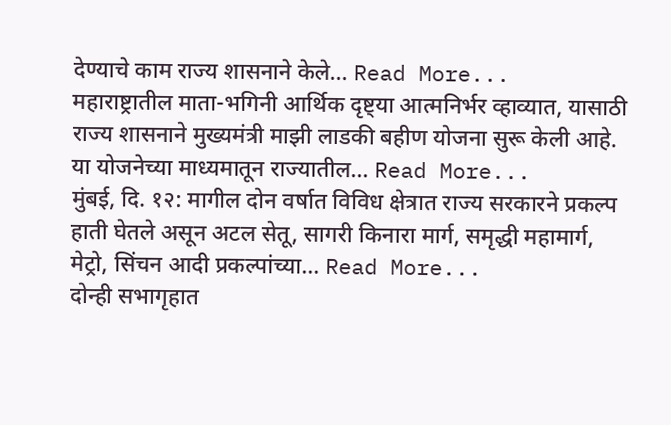देण्याचे काम राज्य शासनाने केले… Read More...
महाराष्ट्रातील माता-भगिनी आर्थिक दृष्ट्या आत्मनिर्भर व्हाव्यात, यासाठी राज्य शासनाने मुख्यमंत्री माझी लाडकी बहीण योजना सुरू केली आहे. या योजनेच्या माध्यमातून राज्यातील… Read More...
मुंबई, दि. १२: मागील दोन वर्षात विविध क्षेत्रात राज्य सरकारने प्रकल्प हाती घेतले असून अटल सेतू, सागरी किनारा मार्ग, समृद्धी महामार्ग, मेट्रो, सिंचन आदी प्रकल्पांच्या… Read More...
दोन्ही सभागृहात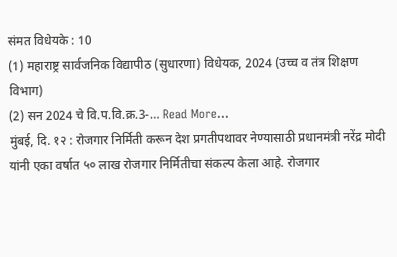संमत विधेयके : 10
(1) महाराष्ट्र सार्वजनिक विद्यापीठ (सुधारणा) विधेयक, 2024 (उच्च व तंत्र शिक्षण विभाग)
(2) सन 2024 चे वि.प.वि.क्र.3-… Read More...
मुंबई, दि. १२ : रोजगार निर्मिती करून देश प्रगतीपथावर नेण्यासाठी प्रधानमंत्री नरेंद्र मोदी यांनी एका वर्षात ५० लाख रोजगार निर्मितीचा संकल्प केला आहे. रोजगार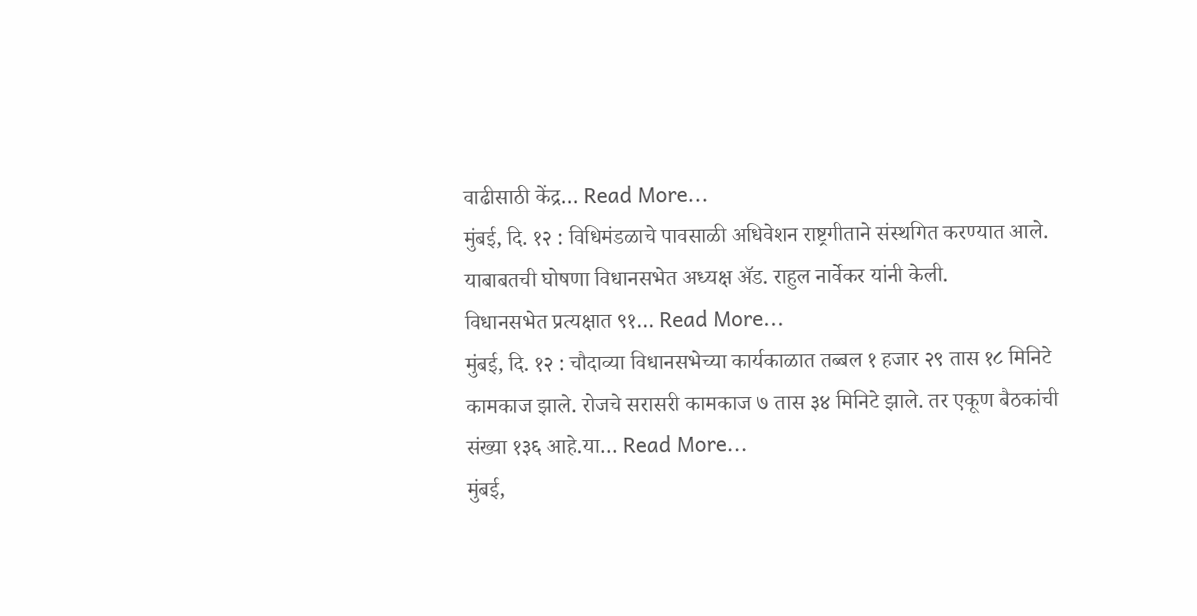वाढीसाठी केंद्र… Read More...
मुंबई, दि. १२ : विधिमंडळाचे पावसाळी अधिवेशन राष्ट्रगीताने संस्थगित करण्यात आले. याबाबतची घोषणा विधानसभेत अध्यक्ष ॲड. राहुल नार्वेकर यांनी केली.
विधानसभेत प्रत्यक्षात ९१… Read More...
मुंबई, दि. १२ : चौदाव्या विधानसभेच्या कार्यकाळात तब्बल १ हजार २९ तास १८ मिनिटे कामकाज झाले. रोजचे सरासरी कामकाज ७ तास ३४ मिनिटे झाले. तर एकूण बैठकांची संख्या १३६ आहे.या… Read More...
मुंबई,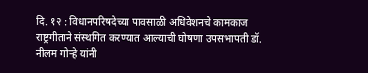दि. १२ : विधानपरिषदेच्या पावसाळी अधिवेशनचे कामकाज राष्ट्रगीताने संस्थगित करण्यात आल्याची घोषणा उपसभापती डॉ. नीलम गोऱ्हे यांनी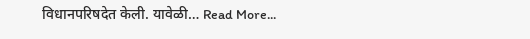विधानपरिषदेत केली. यावेळी… Read More...